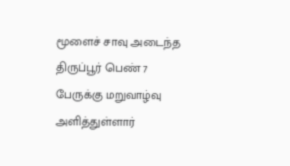மூளைச் சாவு அடைந்த திருப்பூர் பெண் 7 பேருக்கு மறுவாழ்வு அளித்துள்ளார்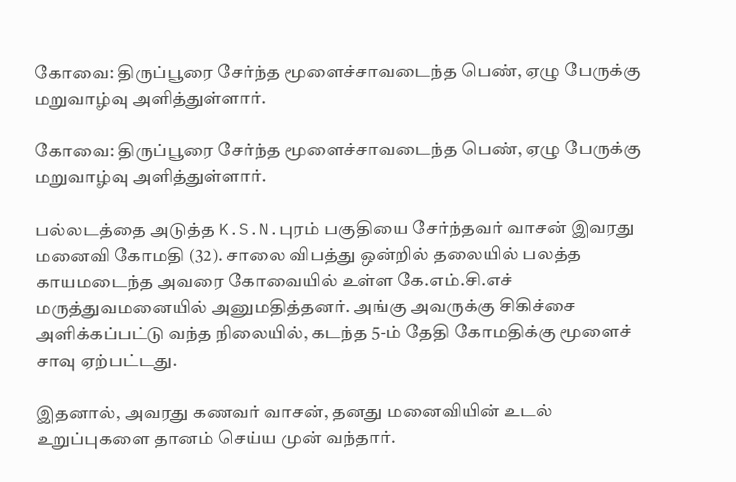கோவை: திருப்பூரை சேர்ந்த மூளைச்சாவடைந்த பெண், ஏழு பேருக்கு மறுவாழ்வு அளித்துள்ளார்.

கோவை: திருப்பூரை சேர்ந்த மூளைச்சாவடைந்த பெண், ஏழு பேருக்கு மறுவாழ்வு அளித்துள்ளார்.

பல்லடத்தை அடுத்த K.S.N.புரம் பகுதியை சேர்ந்தவர் வாசன் இவரது மனைவி கோமதி (32). சாலை விபத்து ஒன்றில் தலையில் பலத்த காயமடைந்த அவரை கோவையில் உள்ள கே.எம்.சி.எச் மருத்துவமனையில் அனுமதித்தனர். அங்கு அவருக்கு சிகிச்சை அளிக்கப்பட்டு வந்த நிலையில், கடந்த 5-ம் தேதி கோமதிக்கு மூளைச் சாவு ஏற்பட்டது.

இதனால், அவரது கணவர் வாசன், தனது மனைவியின் உடல் உறுப்புகளை தானம் செய்ய முன் வந்தார்.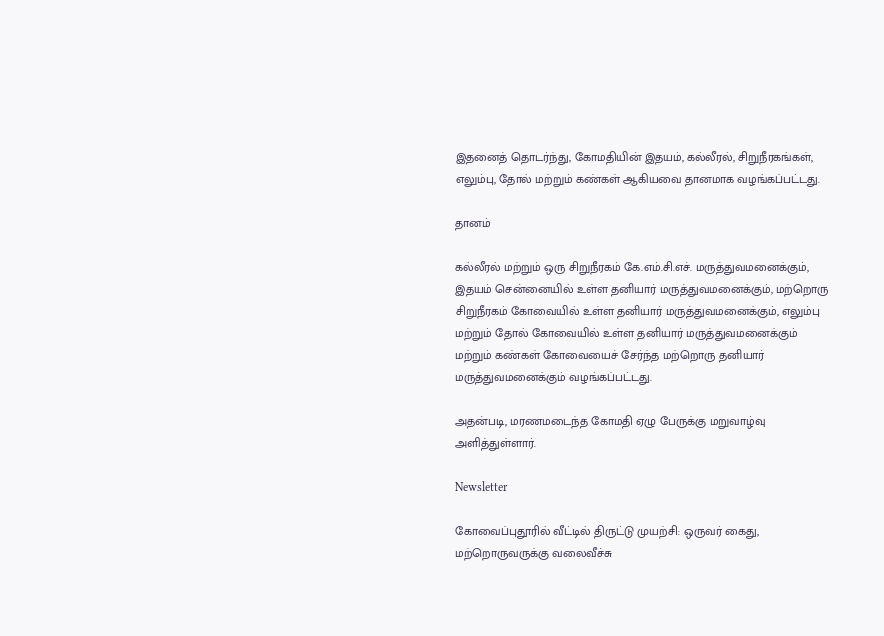இதனைத் தொடர்ந்து, கோமதியின் இதயம், கல்லீரல், சிறுநீரகங்கள், எலும்பு, தோல் மற்றும் கண்கள் ஆகியவை தானமாக வழங்கப்பட்டது.

தானம்

கல்லீரல் மற்றும் ஒரு சிறுநீரகம் கே.எம்.சி.எச். மருத்துவமனைக்கும், இதயம் சென்னையில் உள்ள தனியார் மருத்துவமனைக்கும், மற்றொரு சிறுநீரகம் கோவையில் உள்ள தனியார் மருத்துவமனைக்கும், எலும்பு மற்றும் தோல் கோவையில் உள்ள தனியார் மருத்துவமனைக்கும் மற்றும் கண்கள் கோவையைச் சேர்ந்த மற்றொரு தனியார் மருத்துவமனைக்கும் வழங்கப்பட்டது.

அதன்படி, மரணமடைந்த கோமதி ஏழு பேருக்கு மறுவாழ்வு அளித்துள்ளார்.

Newsletter

கோவைப்புதூரில் வீட்டில் திருட்டு முயற்சி: ஒருவர் கைது, மற்றொருவருக்கு வலைவீச்சு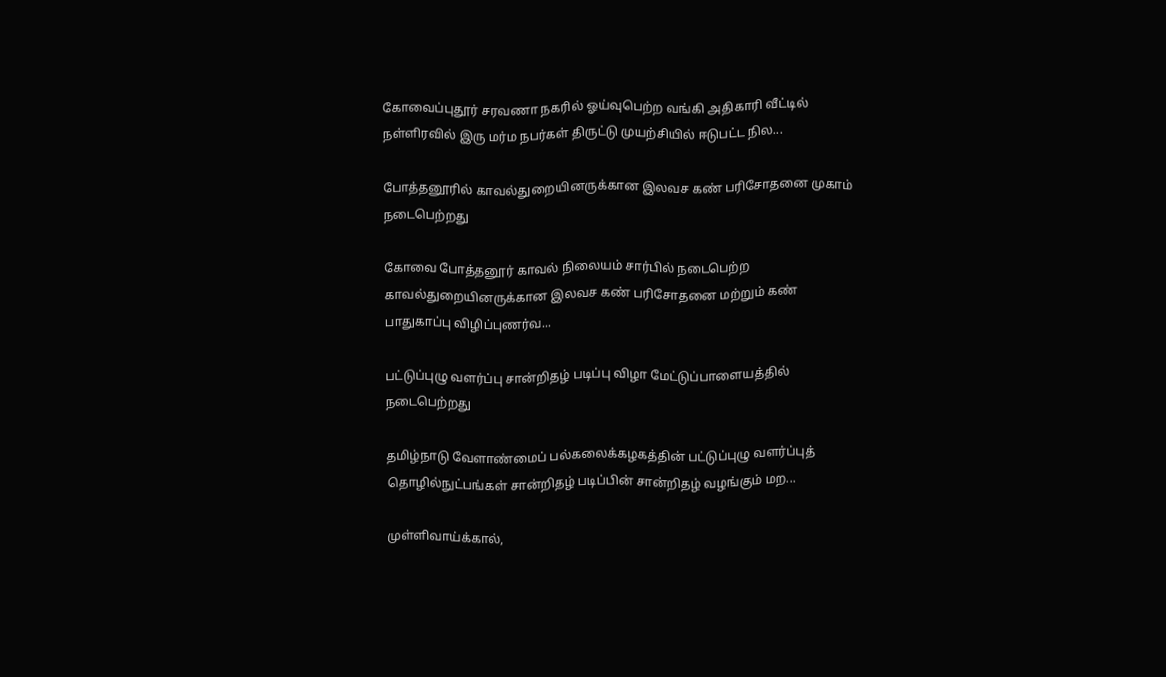கோவைப்புதூர் சரவணா நகரில் ஓய்வுபெற்ற வங்கி அதிகாரி வீட்டில் நள்ளிரவில் இரு மர்ம நபர்கள் திருட்டு முயற்சியில் ஈடுபட்ட நில...

போத்தனூரில் காவல்துறையினருக்கான இலவச கண் பரிசோதனை முகாம் நடைபெற்றது

கோவை போத்தனூர் காவல் நிலையம் சார்பில் நடைபெற்ற காவல்துறையினருக்கான இலவச கண் பரிசோதனை மற்றும் கண் பாதுகாப்பு விழிப்புணர்வ...

பட்டுப்புழு வளர்ப்பு சான்றிதழ் படிப்பு விழா மேட்டுப்பாளையத்தில் நடைபெற்றது

தமிழ்நாடு வேளாண்மைப் பல்கலைக்கழகத்தின் பட்டுப்புழு வளர்ப்புத் தொழில்நுட்பங்கள் சான்றிதழ் படிப்பின் சான்றிதழ் வழங்கும் மற...

முள்ளிவாய்க்கால்,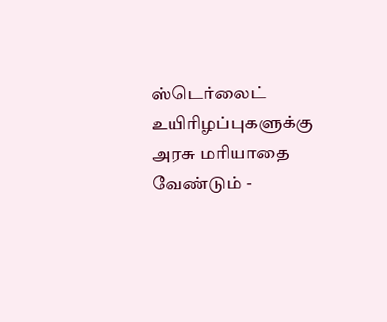ஸ்டெர்லைட் உயிரிழப்புகளுக்கு அரசு மரியாதை வேண்டும் -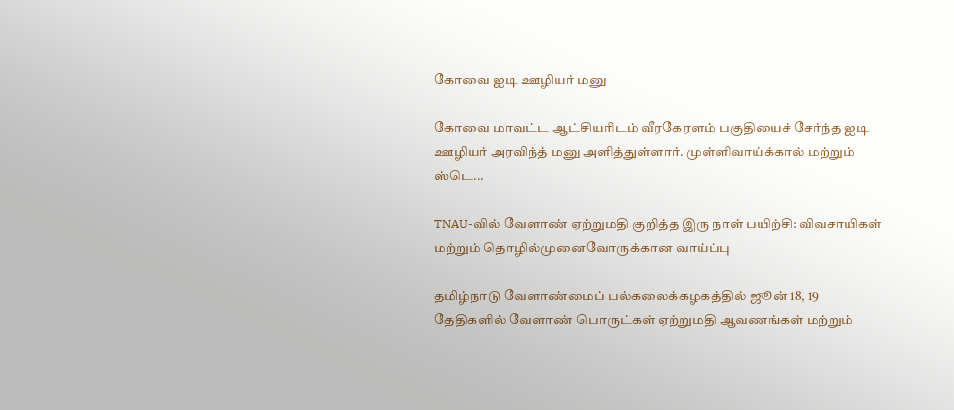கோவை ஐடி ஊழியர் மனு

கோவை மாவட்ட ஆட்சியரிடம் வீரகேரளம் பகுதியைச் சேர்ந்த ஐடி ஊழியர் அரவிந்த் மனு அளித்துள்ளார். முள்ளிவாய்க்கால் மற்றும் ஸ்டெ...

TNAU-வில் வேளாண் ஏற்றுமதி குறித்த இரு நாள் பயிற்சி: விவசாயிகள் மற்றும் தொழில்முனைவோருக்கான வாய்ப்பு

தமிழ்நாடு வேளாண்மைப் பல்கலைக்கழகத்தில் ஜூன் 18, 19 தேதிகளில் வேளாண் பொருட்கள் ஏற்றுமதி ஆவணங்கள் மற்றும்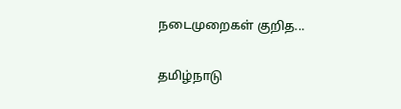நடைமுறைகள் குறித...

தமிழ்நாடு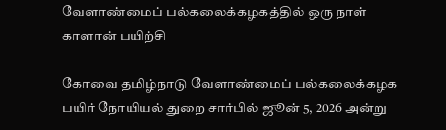வேளாண்மைப் பல்கலைக்கழகத்தில் ஒரு நாள் காளான் பயிற்சி

கோவை தமிழ்நாடு வேளாண்மைப் பல்கலைக்கழக பயிர் நோயியல் துறை சார்பில் ஜூன் 5, 2026 அன்று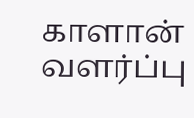காளான் வளர்ப்பு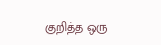குறித்த ஒரு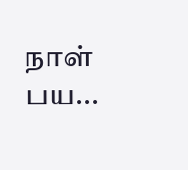நாள் பய...